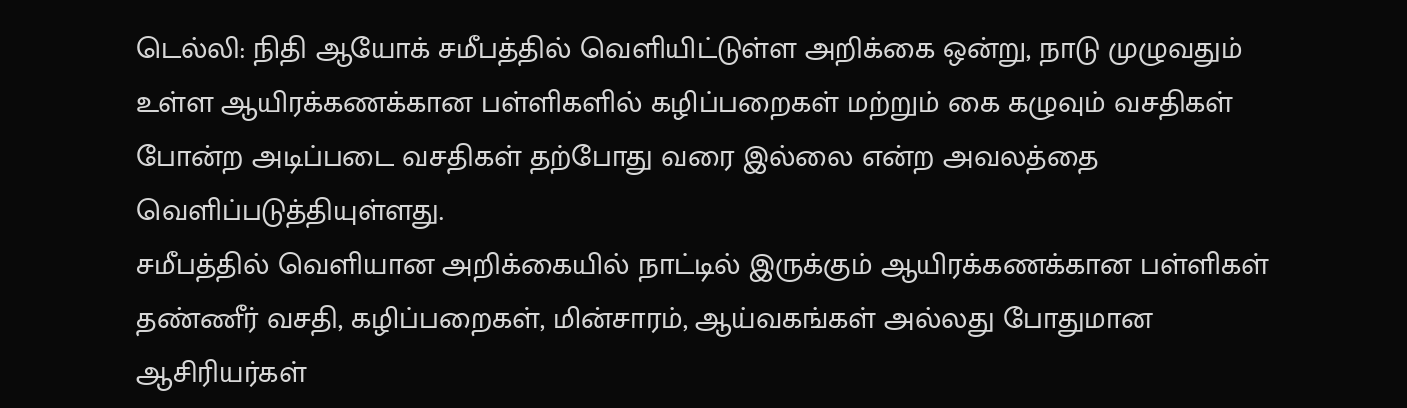டெல்லி: நிதி ஆயோக் சமீபத்தில் வெளியிட்டுள்ள அறிக்கை ஒன்று, நாடு முழுவதும் உள்ள ஆயிரக்கணக்கான பள்ளிகளில் கழிப்பறைகள் மற்றும் கை கழுவும் வசதிகள் போன்ற அடிப்படை வசதிகள் தற்போது வரை இல்லை என்ற அவலத்தை வெளிப்படுத்தியுள்ளது.
சமீபத்தில் வெளியான அறிக்கையில் நாட்டில் இருக்கும் ஆயிரக்கணக்கான பள்ளிகள் தண்ணீர் வசதி, கழிப்பறைகள், மின்சாரம், ஆய்வகங்கள் அல்லது போதுமான ஆசிரியர்கள்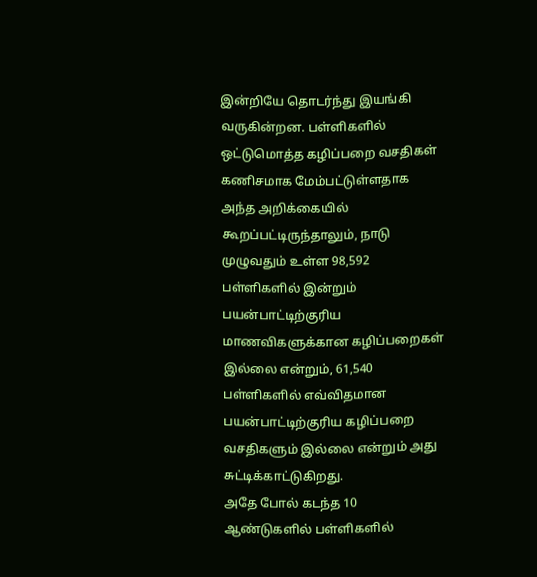இன்றியே தொடர்ந்து இயங்கி வருகின்றன. பள்ளிகளில் ஒட்டுமொத்த கழிப்பறை வசதிகள் கணிசமாக மேம்பட்டுள்ளதாக அந்த அறிக்கையில் கூறப்பட்டிருந்தாலும், நாடு முழுவதும் உள்ள 98,592 பள்ளிகளில் இன்றும் பயன்பாட்டிற்குரிய மாணவிகளுக்கான கழிப்பறைகள் இல்லை என்றும், 61,540 பள்ளிகளில் எவ்விதமான பயன்பாட்டிற்குரிய கழிப்பறை வசதிகளும் இல்லை என்றும் அது சுட்டிக்காட்டுகிறது.
அதே போல் கடந்த 10 ஆண்டுகளில் பள்ளிகளில்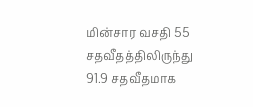மின்சார வசதி 55 சதவீதத்திலிருந்து 91.9 சதவீதமாக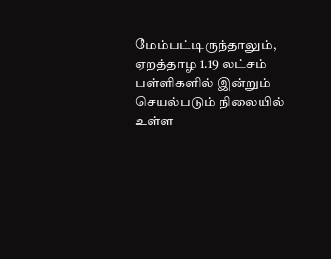மேம்பட்டிருந்தாலும், ஏறத்தாழ 1.19 லட்சம் பள்ளிகளில் இன்றும் செயல்படும் நிலையில் உள்ள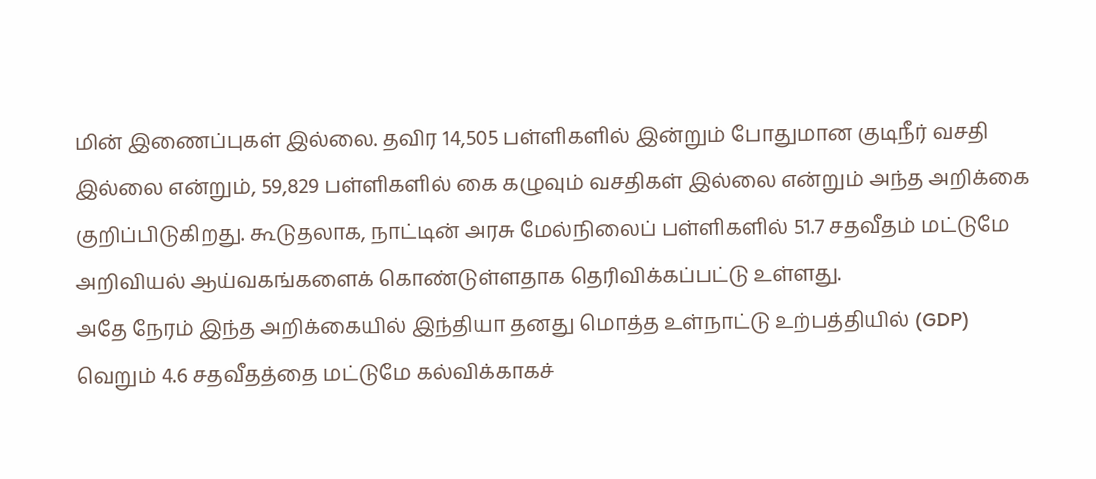மின் இணைப்புகள் இல்லை. தவிர 14,505 பள்ளிகளில் இன்றும் போதுமான குடிநீர் வசதி இல்லை என்றும், 59,829 பள்ளிகளில் கை கழுவும் வசதிகள் இல்லை என்றும் அந்த அறிக்கை குறிப்பிடுகிறது. கூடுதலாக, நாட்டின் அரசு மேல்நிலைப் பள்ளிகளில் 51.7 சதவீதம் மட்டுமே அறிவியல் ஆய்வகங்களைக் கொண்டுள்ளதாக தெரிவிக்கப்பட்டு உள்ளது.
அதே நேரம் இந்த அறிக்கையில் இந்தியா தனது மொத்த உள்நாட்டு உற்பத்தியில் (GDP) வெறும் 4.6 சதவீதத்தை மட்டுமே கல்விக்காகச்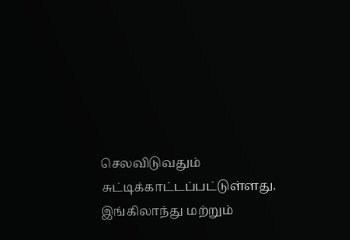செலவிடுவதும் சுட்டிக்காட்டப்பட்டுள்ளது. இங்கிலாந்து மற்றும்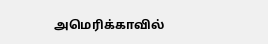அமெரிக்காவில்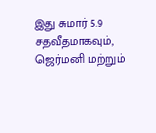இது சுமார் 5.9 சதவீதமாகவும், ஜெர்மனி மற்றும்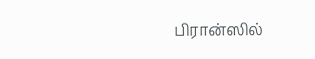பிரான்ஸில்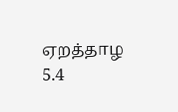ஏறத்தாழ 5.4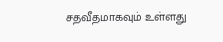சதவீதமாகவும் உள்ளது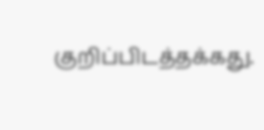குறிப்பிடத்தக்கது.